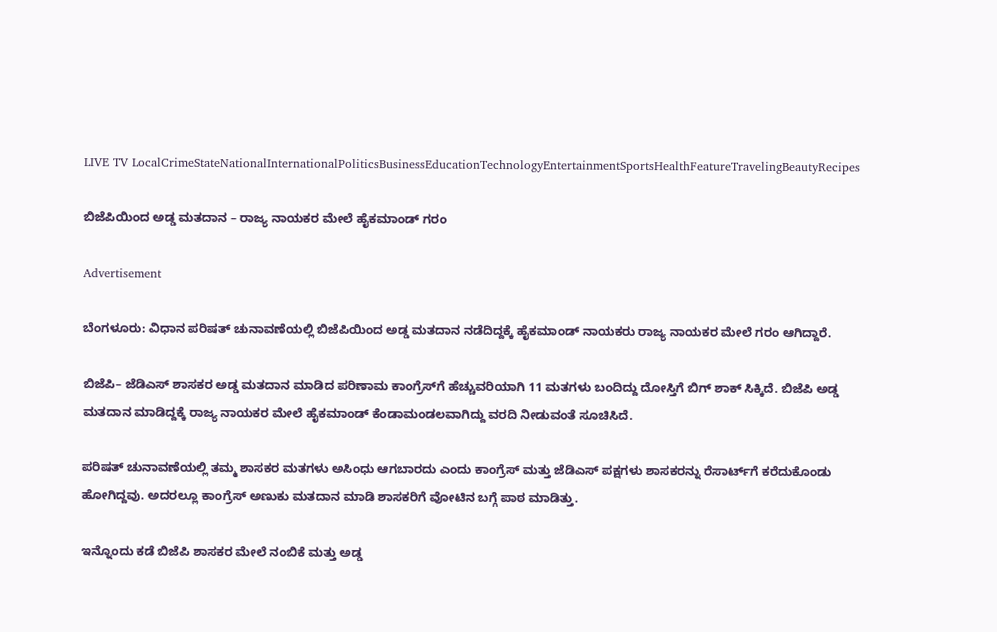LIVE TV LocalCrimeStateNationalInternationalPoliticsBusinessEducationTechnologyEntertainmentSportsHealthFeatureTravelingBeautyRecipes

ಬಿಜೆಪಿಯಿಂದ ಅಡ್ಡ ಮತದಾನ – ರಾಜ್ಯ ನಾಯಕರ ಮೇಲೆ ಹೈಕಮಾಂಡ್‌ ಗರಂ

Advertisement

ಬೆಂಗಳೂರು: ವಿಧಾನ ಪರಿಷತ್‌ ಚುನಾವಣೆಯಲ್ಲಿ ಬಿಜೆಪಿಯಿಂದ ಅಡ್ಡ ಮತದಾನ ನಡೆದಿದ್ದಕ್ಕೆ ಹೈಕಮಾಂಡ್‌ ನಾಯಕರು ರಾಜ್ಯ ನಾಯಕರ ಮೇಲೆ ಗರಂ ಆಗಿದ್ದಾರೆ.

ಬಿಜೆಪಿ– ಜೆಡಿಎಸ್‌ ಶಾಸಕರ ಅಡ್ಡ ಮತದಾನ ಮಾಡಿದ ಪರಿಣಾಮ ಕಾಂಗ್ರೆಸ್‌ಗೆ ಹೆಚ್ಚುವರಿಯಾಗಿ 11 ಮತಗಳು ಬಂದಿದ್ದು ದೋಸ್ತಿಗೆ ಬಿಗ್‌ ಶಾಕ್‌ ಸಿಕ್ಕಿದೆ. ಬಿಜೆಪಿ ಅಡ್ಡ ಮತದಾನ ಮಾಡಿದ್ದಕ್ಕೆ ರಾಜ್ಯ ನಾಯಕರ ಮೇಲೆ ಹೈಕಮಾಂಡ್ ಕೆಂಡಾಮಂಡಲವಾಗಿದ್ದು ವರದಿ ನೀಡುವಂತೆ ಸೂಚಿಸಿದೆ.

ಪರಿಷತ್‌ ಚುನಾವಣೆಯಲ್ಲಿ ತಮ್ಮ ಶಾಸಕರ ಮತಗಳು ಅಸಿಂಧು ಆಗಬಾರದು ಎಂದು ಕಾಂಗ್ರೆಸ್‌ ಮತ್ತು ಜೆಡಿಎಸ್‌ ಪಕ್ಷಗಳು ಶಾಸಕರನ್ನು ರೆಸಾರ್ಟ್‌ಗೆ ಕರೆದುಕೊಂಡು ಹೋಗಿದ್ದವು. ಅದರಲ್ಲೂ ಕಾಂಗ್ರೆಸ್‌ ಅಣುಕು ಮತದಾನ ಮಾಡಿ ಶಾಸಕರಿಗೆ ವೋಟಿನ ಬಗ್ಗೆ ಪಾಠ ಮಾಡಿತ್ತು.

ಇನ್ನೊಂದು ಕಡೆ ಬಿಜೆಪಿ ಶಾಸಕರ ಮೇಲೆ ನಂಬಿಕೆ ಮತ್ತು ಅಡ್ಡ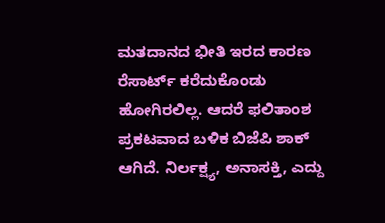ಮತದಾನದ ಭೀತಿ ಇರದ ಕಾರಣ ರೆಸಾರ್ಟ್‌ ಕರೆದುಕೊಂಡು ಹೋಗಿರಲಿಲ್ಲ. ಆದರೆ ಫಲಿತಾಂಶ ಪ್ರಕಟವಾದ ಬಳಿಕ ಬಿಜೆಪಿ ಶಾಕ್‌ ಆಗಿದೆ. ನಿರ್ಲಕ್ಷ್ಯ, ಅನಾಸಕ್ತಿ, ಎದ್ದು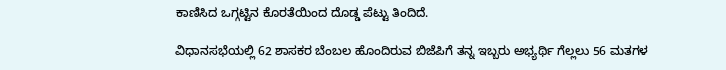ಕಾಣಿಸಿದ ಒಗ್ಗಟ್ಟಿನ ಕೊರತೆಯಿಂದ ದೊಡ್ಡ ಪೆಟ್ಟು ತಿಂದಿದೆ.

ವಿಧಾನಸಭೆಯಲ್ಲಿ 62 ಶಾಸಕರ ಬೆಂಬಲ ಹೊಂದಿರುವ ಬಿಜೆಪಿಗೆ ತನ್ನ ಇಬ್ಬರು ಅಭ್ಯರ್ಥಿ ಗೆಲ್ಲಲು 56 ಮತಗಳ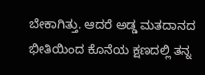ಬೇಕಾಗಿತ್ತು. ಆದರೆ ಅಡ್ಡ ಮತದಾನದ ಭೀತಿಯಿಂದ ಕೊನೆಯ ಕ್ಷಣದಲ್ಲಿ ತನ್ನ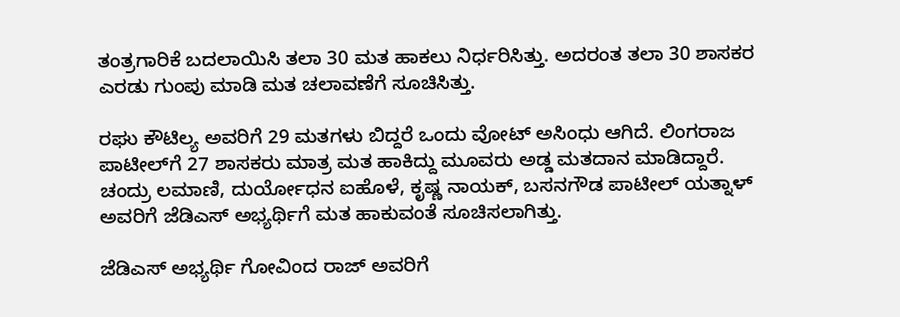ತಂತ್ರಗಾರಿಕೆ ಬದಲಾಯಿಸಿ ತಲಾ 30 ಮತ ಹಾಕಲು ನಿರ್ಧರಿಸಿತ್ತು. ಅದರಂತ ತಲಾ 30 ಶಾಸಕರ ಎರಡು ಗುಂಪು ಮಾಡಿ ಮತ ಚಲಾವಣೆಗೆ ಸೂಚಿಸಿತ್ತು.

ರಘು ಕೌಟಿಲ್ಯ ಅವರಿಗೆ 29 ಮತಗಳು ಬಿದ್ದರೆ ಒಂದು ವೋಟ್‌ ಅಸಿಂಧು ಆಗಿದೆ. ಲಿಂಗರಾಜ ಪಾಟೀಲ್‌ಗೆ 27 ಶಾಸಕರು ಮಾತ್ರ ಮತ ಹಾಕಿದ್ದು ಮೂವರು ಅಡ್ಡ ಮತದಾನ ಮಾಡಿದ್ದಾರೆ. ಚಂದ್ರು ಲಮಾಣಿ, ದುರ್ಯೋಧನ ಐಹೊಳೆ, ಕೃಷ್ಣ ನಾಯಕ್, ಬಸನಗೌಡ ಪಾಟೀಲ್‌ ಯತ್ನಾಳ್ ಅವರಿಗೆ ಜೆಡಿಎಸ್ ಅಭ್ಯರ್ಥಿಗೆ ಮತ ಹಾಕುವಂತೆ ಸೂಚಿಸಲಾಗಿತ್ತು.

ಜೆಡಿಎಸ್‌ ಅಭ್ಯರ್ಥಿ ಗೋವಿಂದ ರಾಜ್‌ ಅವರಿಗೆ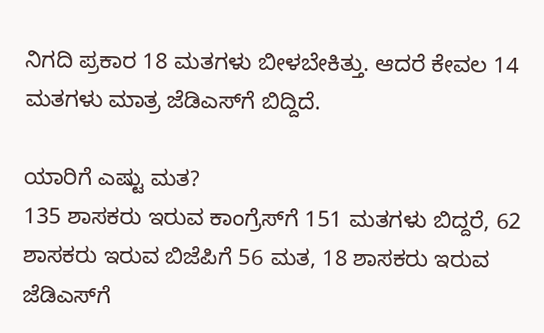ನಿಗದಿ ಪ್ರಕಾರ 18 ಮತಗಳು ಬೀಳಬೇಕಿತ್ತು. ಆದರೆ ಕೇವಲ 14 ಮತಗಳು ಮಾತ್ರ ಜೆಡಿಎಸ್‌ಗೆ ಬಿದ್ದಿದೆ.

ಯಾರಿಗೆ ಎಷ್ಟು ಮತ?
135 ಶಾಸಕರು ಇರುವ ಕಾಂಗ್ರೆಸ್‌ಗೆ 151 ಮತಗಳು ಬಿದ್ದರೆ, 62 ಶಾಸಕರು ಇರುವ ಬಿಜೆಪಿಗೆ 56 ಮತ, 18 ಶಾಸಕರು ಇರುವ ಜೆಡಿಎಸ್‌ಗೆ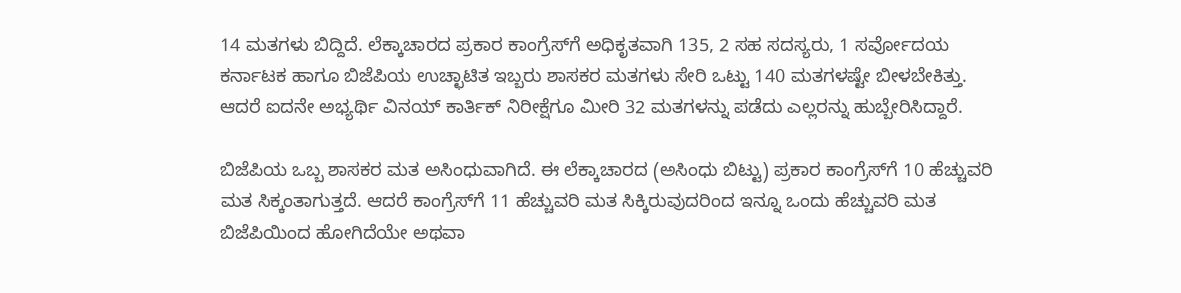14 ಮತಗಳು ಬಿದ್ದಿದೆ. ಲೆಕ್ಕಾಚಾರದ ಪ್ರಕಾರ ಕಾಂಗ್ರೆಸ್‌ಗೆ ಅಧಿಕೃತವಾಗಿ 135, 2 ಸಹ ಸದಸ್ಯರು, 1 ಸರ್ವೋದಯ ಕರ್ನಾಟಕ ಹಾಗೂ ಬಿಜೆಪಿಯ ಉಚ್ಛಾಟಿತ ಇಬ್ಬರು ಶಾಸಕರ ಮತಗಳು ಸೇರಿ ಒಟ್ಟು 140 ಮತಗಳಷ್ಟೇ ಬೀಳಬೇಕಿತ್ತು. ಆದರೆ ಐದನೇ ಅಭ್ಯರ್ಥಿ ವಿನಯ್‌ ಕಾರ್ತಿಕ್‌ ನಿರೀಕ್ಷೆಗೂ ಮೀರಿ 32 ಮತಗಳನ್ನು ಪಡೆದು ಎಲ್ಲರನ್ನು ಹುಬ್ಬೇರಿಸಿದ್ದಾರೆ.

ಬಿಜೆಪಿಯ ಒಬ್ಬ ಶಾಸಕರ ಮತ ಅಸಿಂಧುವಾಗಿದೆ. ಈ ಲೆಕ್ಕಾಚಾರದ (ಅಸಿಂಧು ಬಿಟ್ಟು) ಪ್ರಕಾರ ಕಾಂಗ್ರೆಸ್‌ಗೆ 10 ಹೆಚ್ಚುವರಿ ಮತ ಸಿಕ್ಕಂತಾಗುತ್ತದೆ. ಆದರೆ ಕಾಂಗ್ರೆಸ್‌ಗೆ 11 ಹೆಚ್ಚುವರಿ ಮತ ಸಿಕ್ಕಿರುವುದರಿಂದ ಇನ್ನೂ ಒಂದು ಹೆಚ್ಚುವರಿ ಮತ ಬಿಜೆಪಿಯಿಂದ ಹೋಗಿದೆಯೇ ಅಥವಾ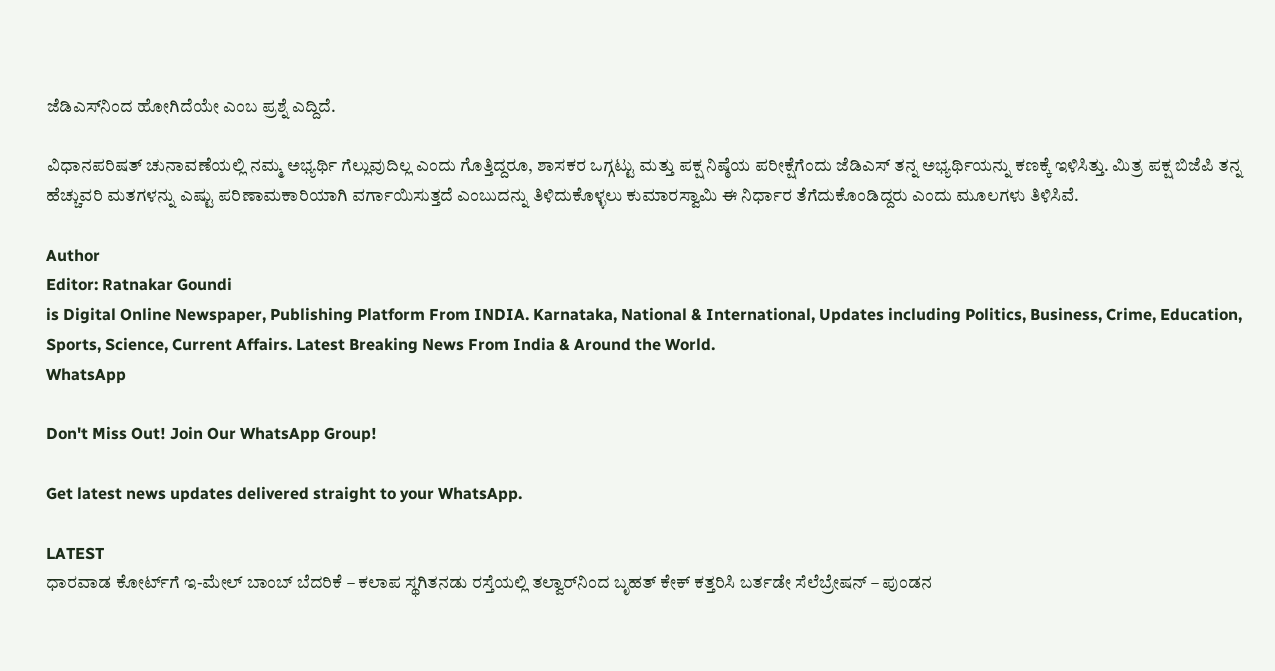ಜೆಡಿಎಸ್‌ನಿಂದ ಹೋಗಿದೆಯೇ ಎಂಬ ಪ್ರಶ್ನೆ ಎದ್ದಿದೆ.

ವಿಧಾನಪರಿಷತ್‌ ಚುನಾವಣೆಯಲ್ಲಿ ನಮ್ಮ ಅಭ್ಯರ್ಥಿ ಗೆಲ್ಲುವುದಿಲ್ಲ ಎಂದು ಗೊತ್ತಿದ್ದರೂ, ಶಾಸಕರ ಒಗ್ಗಟ್ಟು ಮತ್ತು ಪಕ್ಷ ನಿಷ್ಠೆಯ ಪರೀಕ್ಷೆಗೆಂದು ಜೆಡಿಎಸ್‌ ತನ್ನ ಅಭ್ಯರ್ಥಿಯನ್ನು ಕಣಕ್ಕೆ ಇಳಿಸಿತ್ತು. ಮಿತ್ರ ಪಕ್ಷ ಬಿಜೆಪಿ ತನ್ನ ಹೆಚ್ಚುವರಿ ಮತಗಳನ್ನು ಎಷ್ಟು ಪರಿಣಾಮಕಾರಿಯಾಗಿ ವರ್ಗಾಯಿಸುತ್ತದೆ ಎಂಬುದನ್ನು ತಿಳಿದುಕೊಳ್ಳಲು ಕುಮಾರಸ್ವಾಮಿ ಈ ನಿರ್ಧಾರ ತೆಗೆದುಕೊಂಡಿದ್ದರು ಎಂದು ಮೂಲಗಳು ತಿಳಿಸಿವೆ.

Author
Editor: Ratnakar Goundi
is Digital Online Newspaper, Publishing Platform From INDIA. Karnataka, National & International, Updates including Politics, Business, Crime, Education, Sports, Science, Current Affairs. Latest Breaking News From India & Around the World.
WhatsApp

Don't Miss Out! Join Our WhatsApp Group!

Get latest news updates delivered straight to your WhatsApp.

LATEST
ಧಾರವಾಡ ಕೋರ್ಟ್‌ಗೆ ಇ-ಮೇಲ್ ಬಾಂಬ್ ಬೆದರಿಕೆ – ಕಲಾಪ ಸ್ಥಗಿತನಡು ರಸ್ತೆಯಲ್ಲಿ ತಲ್ವಾರ್‌ನಿಂದ ಬೃಹತ್ ಕೇಕ್‌ ಕತ್ತರಿಸಿ ಬರ್ತಡೇ ಸೆಲೆಬ್ರೇಷನ್‌ – ಪುಂಡನ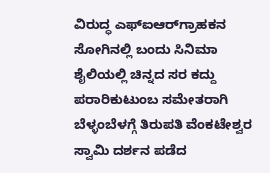ವಿರುದ್ಧ ಎಫ್‌ಐಆರ್‌ಗ್ರಾಹಕನ ಸೋಗಿನಲ್ಲಿ ಬಂದು ಸಿನಿಮಾ ಶೈಲಿಯಲ್ಲಿ ಚಿನ್ನದ ಸರ ಕದ್ದು ಪರಾರಿಕುಟುಂಬ ಸಮೇತರಾಗಿ ಬೆಳ್ಳಂಬೆಳಗ್ಗೆ ತಿರುಪತಿ ವೆಂಕಟೇಶ್ವರ ಸ್ವಾಮಿ ದರ್ಶನ ಪಡೆದ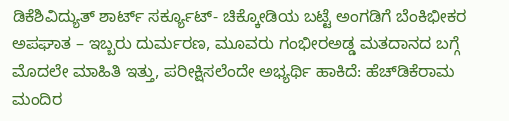ಡಿಕೆಶಿವಿದ್ಯುತ್‌ ಶಾರ್ಟ್ ಸರ್ಕ್ಯೂಟ್- ಚಿಕ್ಕೋಡಿಯ ಬಟ್ಟೆ ಅಂಗಡಿಗೆ ಬೆಂಕಿಭೀಕರ ಅಪಘಾತ – ಇಬ್ಬರು ದುರ್ಮರಣ, ಮೂವರು ಗಂಭೀರಅಡ್ಡ ಮತದಾನದ ಬಗ್ಗೆ ಮೊದಲೇ ಮಾಹಿತಿ ಇತ್ತು, ಪರೀಕ್ಷಿಸಲೆಂದೇ ಅಭ್ಯರ್ಥಿ ಹಾಕಿದೆ: ಹೆಚ್‌ಡಿಕೆರಾಮ ಮಂದಿರ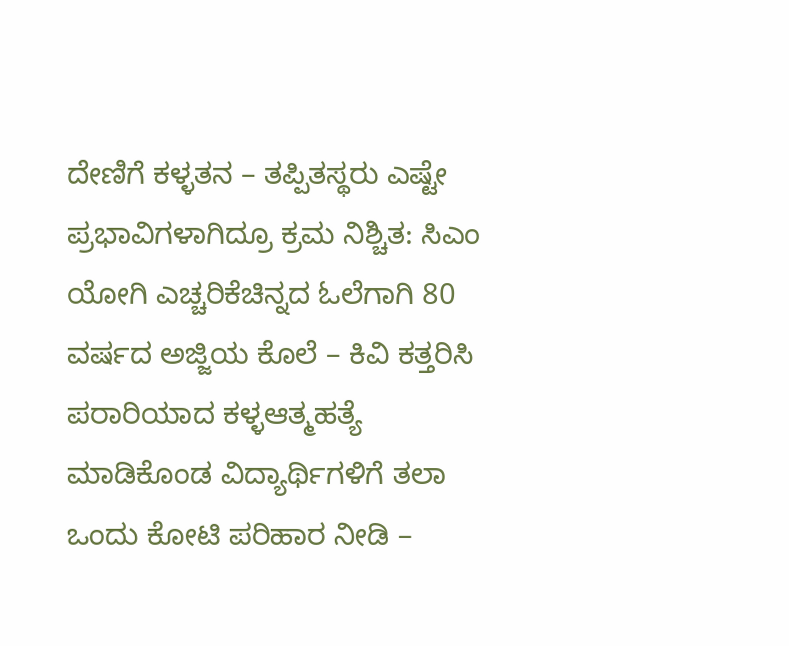ದೇಣಿಗೆ ಕಳ್ಳತನ – ತಪ್ಪಿತಸ್ಥರು ಎಷ್ಟೇ ಪ್ರಭಾವಿಗಳಾಗಿದ್ರೂ ಕ್ರಮ ನಿಶ್ಚಿತ: ಸಿಎಂ ಯೋಗಿ ಎಚ್ಚರಿಕೆಚಿನ್ನದ ಓಲೆಗಾಗಿ 80 ವರ್ಷದ ಅಜ್ಜಿಯ ಕೊಲೆ – ಕಿವಿ ಕತ್ತರಿಸಿ ಪರಾರಿಯಾದ ಕಳ್ಳಆತ್ಮಹತ್ಯೆ ಮಾಡಿಕೊಂಡ ವಿದ್ಯಾರ್ಥಿಗಳಿಗೆ ತಲಾ ಒಂದು ಕೋಟಿ ಪರಿಹಾರ ನೀಡಿ –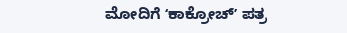ಮೋದಿಗೆ ʻಕಾಕ್ರೋಚ್‌ʼ ಪತ್ರ